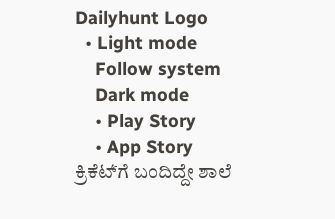Dailyhunt Logo
  • Light mode
    Follow system
    Dark mode
    • Play Story
    • App Story
ಕ್ರಿಕೆಟ್‌́ಗೆ ಬಂದಿದ್ದೇ ಶಾಲೆ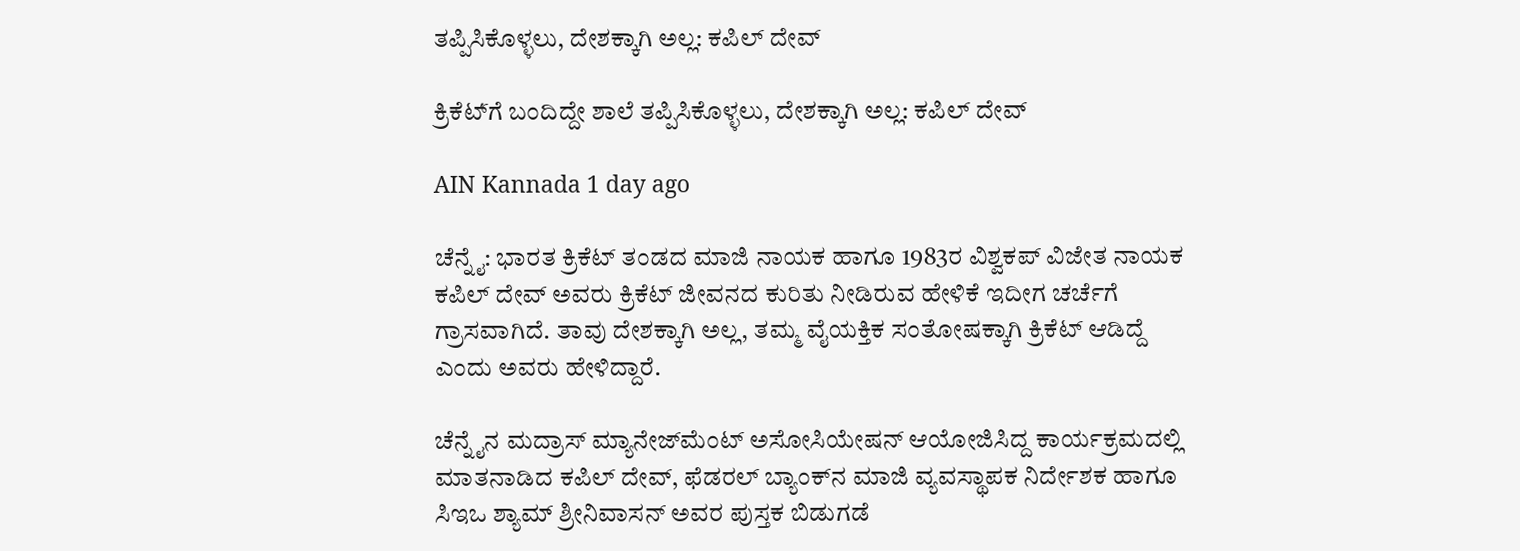ತಪ್ಪಿಸಿಕೊಳ್ಳಲು, ದೇಶಕ್ಕಾಗಿ ಅಲ್ಲ: ಕಪಿಲ್ ದೇವ್

ಕ್ರಿಕೆಟ್‌́ಗೆ ಬಂದಿದ್ದೇ ಶಾಲೆ ತಪ್ಪಿಸಿಕೊಳ್ಳಲು, ದೇಶಕ್ಕಾಗಿ ಅಲ್ಲ: ಕಪಿಲ್ ದೇವ್

AIN Kannada 1 day ago

ಚೆನ್ನೈ: ಭಾರತ ಕ್ರಿಕೆಟ್ ತಂಡದ ಮಾಜಿ ನಾಯಕ ಹಾಗೂ 1983ರ ವಿಶ್ವಕಪ್ ವಿಜೇತ ನಾಯಕ ಕಪಿಲ್ ದೇವ್ ಅವರು ಕ್ರಿಕೆಟ್ ಜೀವನದ ಕುರಿತು ನೀಡಿರುವ ಹೇಳಿಕೆ ಇದೀಗ ಚರ್ಚೆಗೆ ಗ್ರಾಸವಾಗಿದೆ. ತಾವು ದೇಶಕ್ಕಾಗಿ ಅಲ್ಲ, ತಮ್ಮ ವೈಯಕ್ತಿಕ ಸಂತೋಷಕ್ಕಾಗಿ ಕ್ರಿಕೆಟ್ ಆಡಿದ್ದೆ ಎಂದು ಅವರು ಹೇಳಿದ್ದಾರೆ.

ಚೆನ್ನೈನ ಮದ್ರಾಸ್ ಮ್ಯಾನೇಜ್‌ಮೆಂಟ್ ಅಸೋಸಿಯೇಷನ್ ಆಯೋಜಿಸಿದ್ದ ಕಾರ್ಯಕ್ರಮದಲ್ಲಿ ಮಾತನಾಡಿದ ಕಪಿಲ್ ದೇವ್, ಫೆಡರಲ್ ಬ್ಯಾಂಕ್‌ನ ಮಾಜಿ ವ್ಯವಸ್ಥಾಪಕ ನಿರ್ದೇಶಕ ಹಾಗೂ ಸಿಇಒ ಶ್ಯಾಮ್ ಶ್ರೀನಿವಾಸನ್ ಅವರ ಪುಸ್ತಕ ಬಿಡುಗಡೆ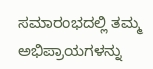ಸಮಾರಂಭದಲ್ಲಿ ತಮ್ಮ ಅಭಿಪ್ರಾಯಗಳನ್ನು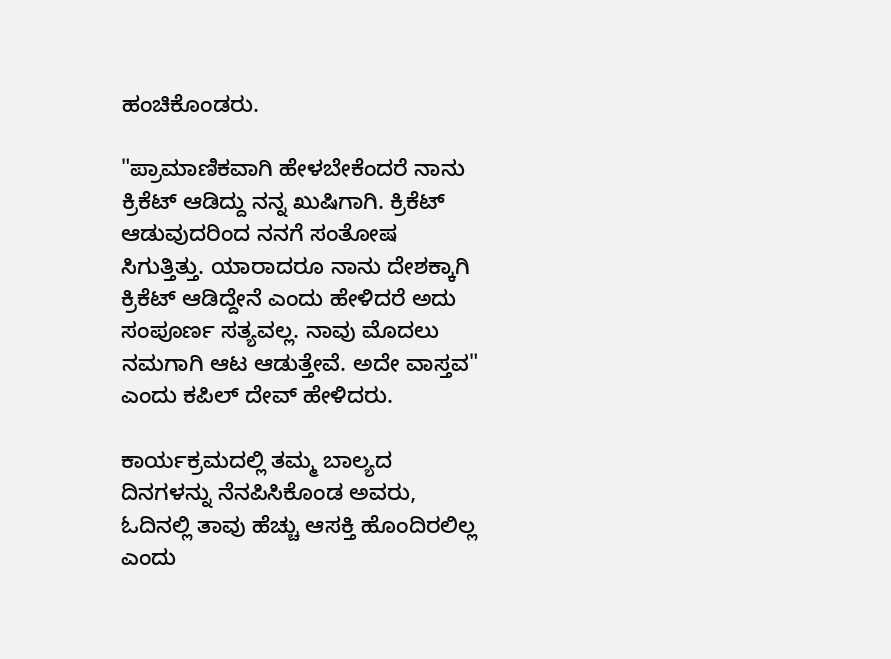ಹಂಚಿಕೊಂಡರು.

"ಪ್ರಾಮಾಣಿಕವಾಗಿ ಹೇಳಬೇಕೆಂದರೆ ನಾನು ಕ್ರಿಕೆಟ್ ಆಡಿದ್ದು ನನ್ನ ಖುಷಿಗಾಗಿ. ಕ್ರಿಕೆಟ್ ಆಡುವುದರಿಂದ ನನಗೆ ಸಂತೋಷ ಸಿಗುತ್ತಿತ್ತು. ಯಾರಾದರೂ ನಾನು ದೇಶಕ್ಕಾಗಿ ಕ್ರಿಕೆಟ್ ಆಡಿದ್ದೇನೆ ಎಂದು ಹೇಳಿದರೆ ಅದು ಸಂಪೂರ್ಣ ಸತ್ಯವಲ್ಲ. ನಾವು ಮೊದಲು ನಮಗಾಗಿ ಆಟ ಆಡುತ್ತೇವೆ. ಅದೇ ವಾಸ್ತವ" ಎಂದು ಕಪಿಲ್ ದೇವ್ ಹೇಳಿದರು.

ಕಾರ್ಯಕ್ರಮದಲ್ಲಿ ತಮ್ಮ ಬಾಲ್ಯದ ದಿನಗಳನ್ನು ನೆನಪಿಸಿಕೊಂಡ ಅವರು, ಓದಿನಲ್ಲಿ ತಾವು ಹೆಚ್ಚು ಆಸಕ್ತಿ ಹೊಂದಿರಲಿಲ್ಲ ಎಂದು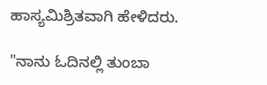ಹಾಸ್ಯಮಿಶ್ರಿತವಾಗಿ ಹೇಳಿದರು.

"ನಾನು ಓದಿನಲ್ಲಿ ತುಂಬಾ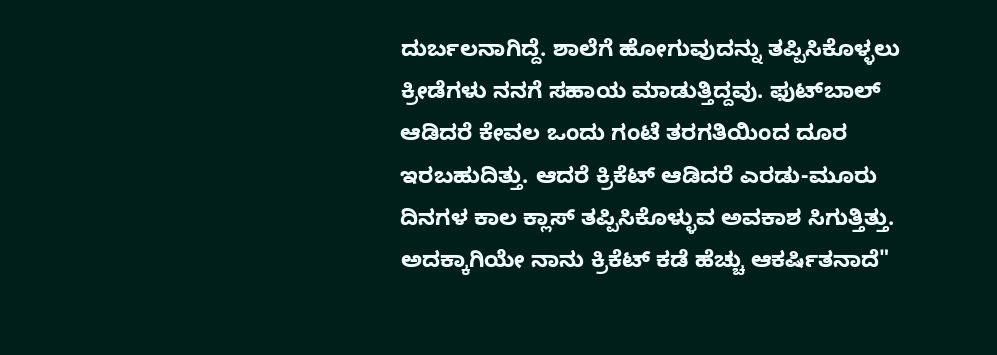ದುರ್ಬಲನಾಗಿದ್ದೆ. ಶಾಲೆಗೆ ಹೋಗುವುದನ್ನು ತಪ್ಪಿಸಿಕೊಳ್ಳಲು ಕ್ರೀಡೆಗಳು ನನಗೆ ಸಹಾಯ ಮಾಡುತ್ತಿದ್ದವು. ಫುಟ್‌ಬಾಲ್ ಆಡಿದರೆ ಕೇವಲ ಒಂದು ಗಂಟೆ ತರಗತಿಯಿಂದ ದೂರ ಇರಬಹುದಿತ್ತು. ಆದರೆ ಕ್ರಿಕೆಟ್ ಆಡಿದರೆ ಎರಡು-ಮೂರು ದಿನಗಳ ಕಾಲ ಕ್ಲಾಸ್ ತಪ್ಪಿಸಿಕೊಳ್ಳುವ ಅವಕಾಶ ಸಿಗುತ್ತಿತ್ತು. ಅದಕ್ಕಾಗಿಯೇ ನಾನು ಕ್ರಿಕೆಟ್ ಕಡೆ ಹೆಚ್ಚು ಆಕರ್ಷಿತನಾದೆ"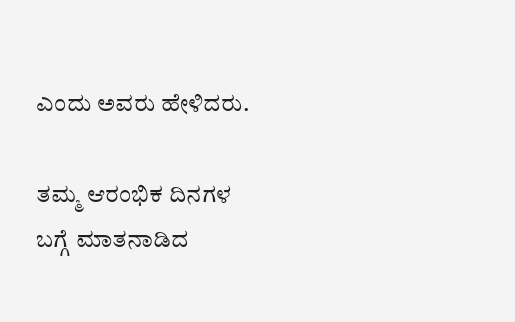ಎಂದು ಅವರು ಹೇಳಿದರು.

ತಮ್ಮ ಆರಂಭಿಕ ದಿನಗಳ ಬಗ್ಗೆ ಮಾತನಾಡಿದ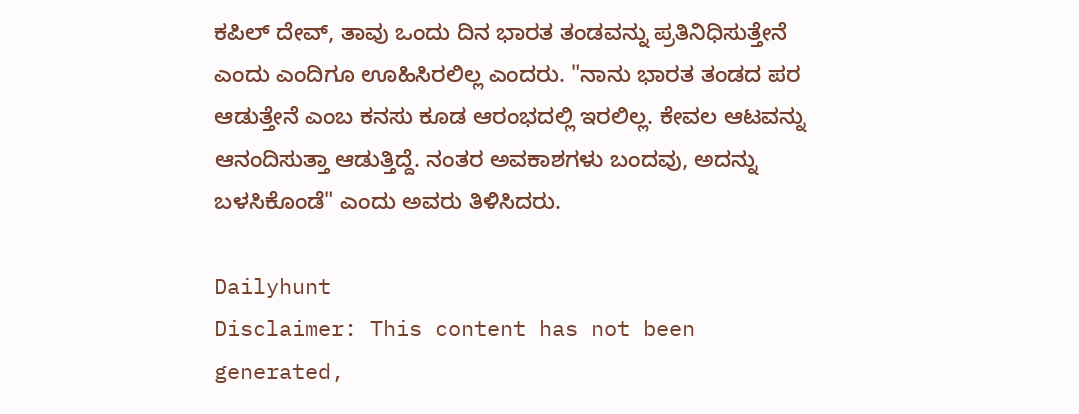ಕಪಿಲ್ ದೇವ್, ತಾವು ಒಂದು ದಿನ ಭಾರತ ತಂಡವನ್ನು ಪ್ರತಿನಿಧಿಸುತ್ತೇನೆ ಎಂದು ಎಂದಿಗೂ ಊಹಿಸಿರಲಿಲ್ಲ ಎಂದರು. "ನಾನು ಭಾರತ ತಂಡದ ಪರ ಆಡುತ್ತೇನೆ ಎಂಬ ಕನಸು ಕೂಡ ಆರಂಭದಲ್ಲಿ ಇರಲಿಲ್ಲ. ಕೇವಲ ಆಟವನ್ನು ಆನಂದಿಸುತ್ತಾ ಆಡುತ್ತಿದ್ದೆ. ನಂತರ ಅವಕಾಶಗಳು ಬಂದವು, ಅದನ್ನು ಬಳಸಿಕೊಂಡೆ" ಎಂದು ಅವರು ತಿಳಿಸಿದರು.

Dailyhunt
Disclaimer: This content has not been generated,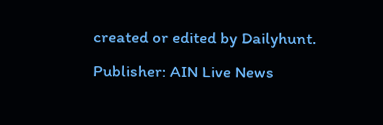created or edited by Dailyhunt. Publisher: AIN Live News